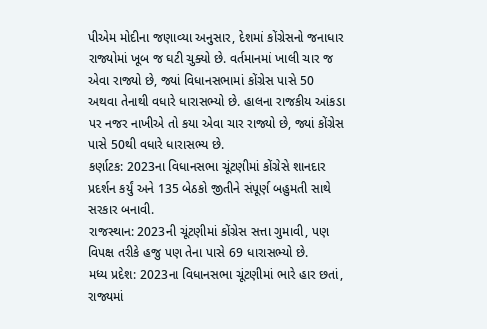પીએમ મોદીના જણાવ્યા અનુસાર, દેશમાં કોંગ્રેસનો જનાધાર રાજ્યોમાં ખૂબ જ ઘટી ચુક્યો છે. વર્તમાનમાં ખાલી ચાર જ એવા રાજ્યો છે, જ્યાં વિધાનસભામાં કોંગ્રેસ પાસે 50 અથવા તેનાથી વધારે ધારાસભ્યો છે. હાલના રાજકીય આંકડા પર નજર નાખીએ તો કયા એવા ચાર રાજ્યો છે, જ્યાં કોંગ્રેસ પાસે 50થી વધારે ધારાસભ્ય છે.
કર્ણાટક: 2023ના વિધાનસભા ચૂંટણીમાં કોંગ્રેસે શાનદાર પ્રદર્શન કર્યું અને 135 બેઠકો જીતીને સંપૂર્ણ બહુમતી સાથે સરકાર બનાવી.
રાજસ્થાન: 2023ની ચૂંટણીમાં કોંગ્રેસ સત્તા ગુમાવી, પણ વિપક્ષ તરીકે હજુ પણ તેના પાસે 69 ધારાસભ્યો છે.
મધ્ય પ્રદેશ: 2023ના વિધાનસભા ચૂંટણીમાં ભારે હાર છતાં, રાજ્યમાં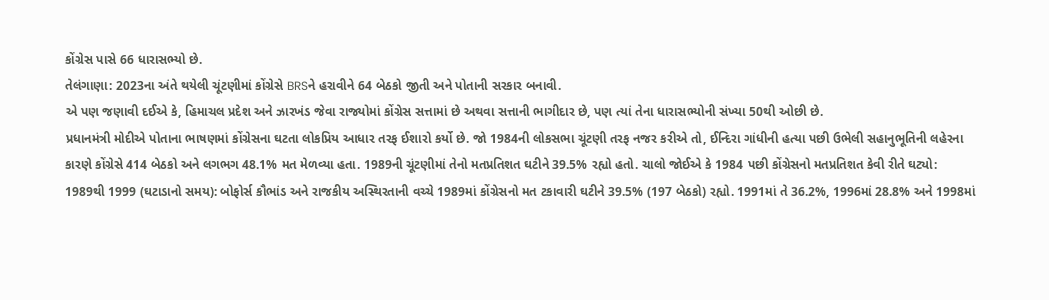કોંગ્રેસ પાસે 66 ધારાસભ્યો છે.
તેલંગાણા: 2023ના અંતે થયેલી ચૂંટણીમાં કોંગ્રેસે BRSને હરાવીને 64 બેઠકો જીતી અને પોતાની સરકાર બનાવી.
એ પણ જણાવી દઈએ કે, હિમાચલ પ્રદેશ અને ઝારખંડ જેવા રાજ્યોમાં કોંગ્રેસ સત્તામાં છે અથવા સત્તાની ભાગીદાર છે, પણ ત્યાં તેના ધારાસભ્યોની સંખ્યા 50થી ઓછી છે.
પ્રધાનમંત્રી મોદીએ પોતાના ભાષણમાં કોંગ્રેસના ઘટતા લોકપ્રિય આધાર તરફ ઈશારો કર્યો છે. જો 1984ની લોકસભા ચૂંટણી તરફ નજર કરીએ તો, ઈન્દિરા ગાંધીની હત્યા પછી ઉભેલી સહાનુભૂતિની લહેરના કારણે કોંગ્રેસે 414 બેઠકો અને લગભગ 48.1% મત મેળવ્યા હતા. 1989ની ચૂંટણીમાં તેનો મતપ્રતિશત ઘટીને 39.5% રહ્યો હતો. ચાલો જોઈએ કે 1984 પછી કોંગ્રેસનો મતપ્રતિશત કેવી રીતે ઘટ્યો:
1989થી 1999 (ઘટાડાનો સમય): બોફોર્સ કૌભાંડ અને રાજકીય અસ્થિરતાની વચ્ચે 1989માં કોંગ્રેસનો મત ટકાવારી ઘટીને 39.5% (197 બેઠકો) રહ્યો. 1991માં તે 36.2%, 1996માં 28.8% અને 1998માં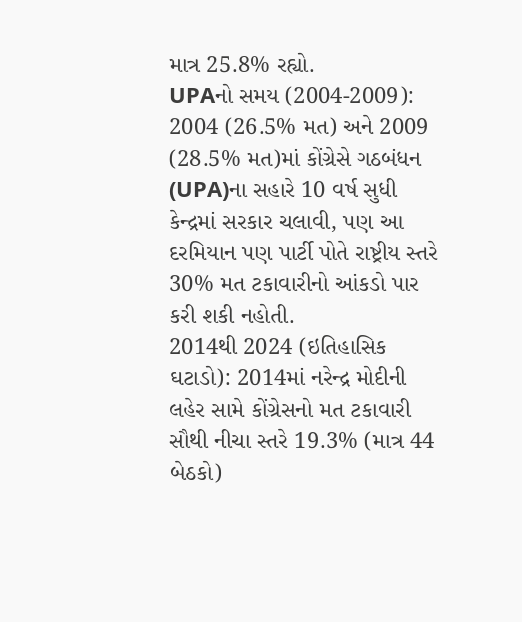માત્ર 25.8% રહ્યો.
UPAનો સમય (2004-2009): 2004 (26.5% મત) અને 2009 (28.5% મત)માં કોંગ્રેસે ગઠબંધન (UPA)ના સહારે 10 વર્ષ સુધી કેન્દ્રમાં સરકાર ચલાવી, પણ આ દરમિયાન પણ પાર્ટી પોતે રાષ્ટ્રીય સ્તરે 30% મત ટકાવારીનો આંકડો પાર કરી શકી નહોતી.
2014થી 2024 (ઇતિહાસિક ઘટાડો): 2014માં નરેન્દ્ર મોદીની લહેર સામે કોંગ્રેસનો મત ટકાવારી સૌથી નીચા સ્તરે 19.3% (માત્ર 44 બેઠકો)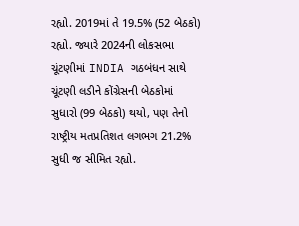રહ્યો. 2019માં તે 19.5% (52 બેઠકો) રહ્યો. જ્યારે 2024ની લોકસભા ચૂંટણીમાં INDIA ગઠબંધન સાથે ચૂંટણી લડીને કોંગ્રેસની બેઠકોમાં સુધારો (99 બેઠકો) થયો, પણ તેનો રાષ્ટ્રીય મતપ્રતિશત લગભગ 21.2% સુધી જ સીમિત રહ્યો.